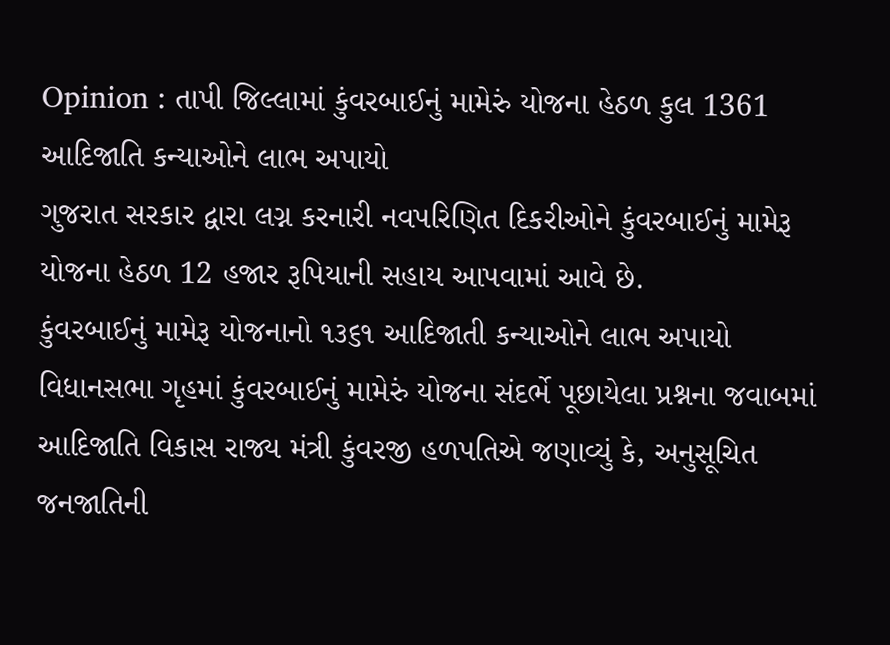Opinion : તાપી જિલ્લામાં કુંવરબાઈનું મામેરું યોજના હેઠળ કુલ 1361 આદિજાતિ કન્યાઓને લાભ અપાયો
ગુજરાત સરકાર દ્વારા લગ્ન કરનારી નવપરિણિત દિકરીઓને કુંવરબાઈનું મામેરૂ યોજના હેઠળ 12 હજાર રૂપિયાની સહાય આપવામાં આવે છે.
કુંવરબાઈનું મામેરૂ યોજનાનો ૧૩૬૧ આદિજાતી કન્યાઓને લાભ અપાયો
વિધાનસભા ગૃહમાં કુંવરબાઈનું મામેરું યોજના સંદર્ભે પૂછાયેલા પ્રશ્નના જવાબમાં આદિજાતિ વિકાસ રાજ્ય મંત્રી કુંવરજી હળપતિએ જણાવ્યું કે, અનુસૂચિત જનજાતિની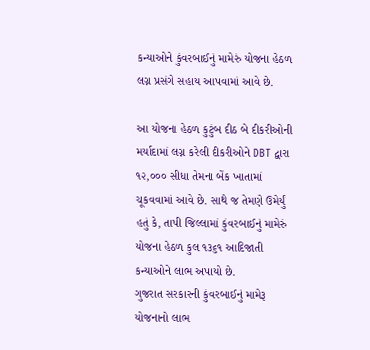કન્યાઓને કુંવરબાઈનું મામેરું યોજના હેઠળ લગ્ન પ્રસંગે સહાય આપવામાં આવે છે.

આ યોજના હેઠળ કુટુંબ દીઠ બે દીકરીઓની મર્યાદામાં લગ્ન કરેલી દીકરીઓને DBT દ્વારા ૧૨,૦૦૦ સીધા તેમના બેંક ખાતામાં ચૂકવવામાં આવે છે. સાથે જ તેમણે ઉમેર્યું હતું કે, તાપી જિલ્લામાં કુંવરબાઈનું મામેરું યોજના હેઠળ કુલ ૧૩૬૧ આદિજાતી કન્યાઓને લાભ અપાયો છે.
ગુજરાત સરકારની કુંવરબાઈનું મામેરૂ યોજનાનો લાભ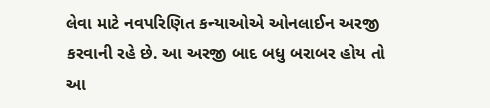લેવા માટે નવપરિણિત કન્યાઓએ ઓનલાઈન અરજી કરવાની રહે છે. આ અરજી બાદ બધુ બરાબર હોય તો આ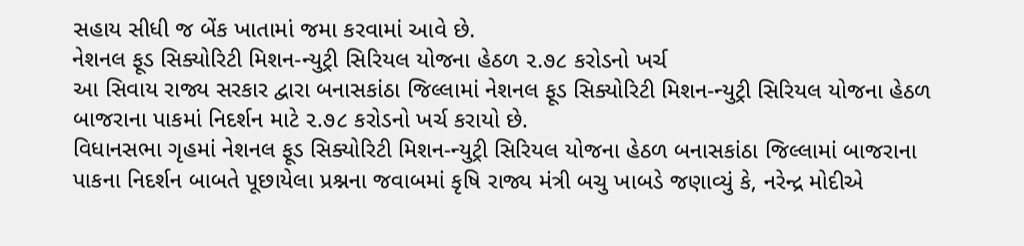સહાય સીધી જ બેંક ખાતામાં જમા કરવામાં આવે છે.
નેશનલ ફૂડ સિક્યોરિટી મિશન-ન્યુટ્રી સિરિયલ યોજના હેઠળ ૨.૭૮ કરોડનો ખર્ચ
આ સિવાય રાજ્ય સરકાર દ્વારા બનાસકાંઠા જિલ્લામાં નેશનલ ફૂડ સિક્યોરિટી મિશન-ન્યુટ્રી સિરિયલ યોજના હેઠળ બાજરાના પાકમાં નિદર્શન માટે ૨.૭૮ કરોડનો ખર્ચ કરાયો છે.
વિધાનસભા ગૃહમાં નેશનલ ફૂડ સિક્યોરિટી મિશન-ન્યુટ્રી સિરિયલ યોજના હેઠળ બનાસકાંઠા જિલ્લામાં બાજરાના પાકના નિદર્શન બાબતે પૂછાયેલા પ્રશ્નના જવાબમાં કૃષિ રાજ્ય મંત્રી બચુ ખાબડે જણાવ્યું કે, નરેન્દ્ર મોદીએ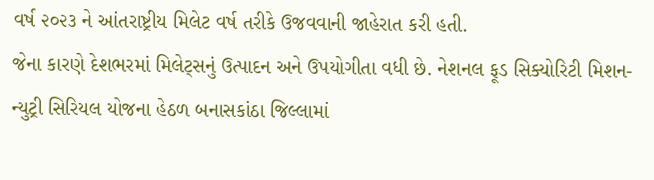વર્ષ ૨૦૨૩ ને આંતરાષ્ટ્રીય મિલેટ વર્ષ તરીકે ઉજવવાની જાહેરાત કરી હતી.
જેના કારણે દેશભરમાં મિલેટ્સનું ઉત્પાદન અને ઉપયોગીતા વધી છે. નેશનલ ફૂડ સિક્યોરિટી મિશન- ન્યુટ્રી સિરિયલ યોજના હેઠળ બનાસકાંઠા જિલ્લામાં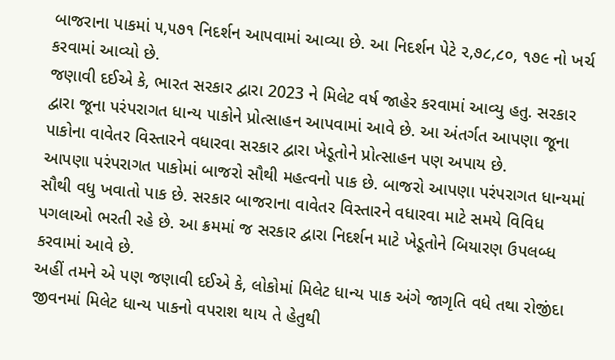બાજરાના પાકમાં ૫,૫૭૧ નિદર્શન આપવામાં આવ્યા છે. આ નિદર્શન પેટે ૨,૭૮,૮૦, ૧૭૯ નો ખર્ચ કરવામાં આવ્યો છે.
જણાવી દઈએ કે, ભારત સરકાર દ્વારા 2023 ને મિલેટ વર્ષ જાહેર કરવામાં આવ્યુ હતુ. સરકાર દ્વારા જૂના પરંપરાગત ધાન્ય પાકોને પ્રોત્સાહન આપવામાં આવે છે. આ અંતર્ગત આપણા જૂના પાકોના વાવેતર વિસ્તારને વધારવા સરકાર દ્વારા ખેડૂતોને પ્રોત્સાહન પણ અપાય છે.
આપણા પરંપરાગત પાકોમાં બાજરો સૌથી મહત્વનો પાક છે. બાજરો આપણા પરંપરાગત ધાન્યમાં સૌથી વધુ ખવાતો પાક છે. સરકાર બાજરાના વાવેતર વિસ્તારને વધારવા માટે સમયે વિવિધ પગલાઓ ભરતી રહે છે. આ ક્રમમાં જ સરકાર દ્વારા નિદર્શન માટે ખેડૂતોને બિયારણ ઉપલબ્ધ કરવામાં આવે છે.
અહીં તમને એ પણ જણાવી દઈએ કે, લોકોમાં મિલેટ ધાન્ય પાક અંગે જાગૃતિ વધે તથા રોજીંદા જીવનમાં મિલેટ ધાન્ય પાકનો વપરાશ થાય તે હેતુથી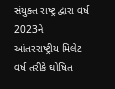સંયુક્ત રાષ્ટ્ર દ્વારા વર્ષ 2023ને આંતરરાષ્ટ્રીય મિલેટ વર્ષ તરીકે ઘોષિત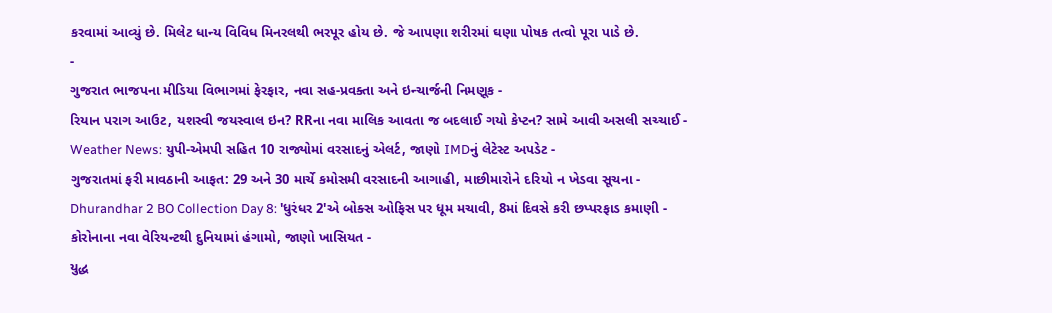કરવામાં આવ્યું છે. મિલેટ ધાન્ય વિવિધ મિનરલથી ભરપૂર હોય છે. જે આપણા શરીરમાં ઘણા પોષક તત્વો પૂરા પાડે છે.
-
ગુજરાત ભાજપના મીડિયા વિભાગમાં ફેરફાર, નવા સહ-પ્રવક્તા અને ઇન્ચાર્જની નિમણૂક -
રિયાન પરાગ આઉટ, યશસ્વી જયસ્વાલ ઇન? RRના નવા માલિક આવતા જ બદલાઈ ગયો કેપ્ટન? સામે આવી અસલી સચ્ચાઈ -
Weather News: યુપી-એમપી સહિત 10 રાજ્યોમાં વરસાદનું એલર્ટ, જાણો IMDનું લેટેસ્ટ અપડેટ -
ગુજરાતમાં ફરી માવઠાની આફત: 29 અને 30 માર્ચે કમોસમી વરસાદની આગાહી, માછીમારોને દરિયો ન ખેડવા સૂચના -
Dhurandhar 2 BO Collection Day 8: 'ધુરંધર 2'એ બોક્સ ઓફિસ પર ધૂમ મચાવી, 8માં દિવસે કરી છપ્પરફાડ કમાણી -
કોરોનાના નવા વેરિયન્ટથી દુનિયામાં હંગામો, જાણો ખાસિયત -
યુદ્ધ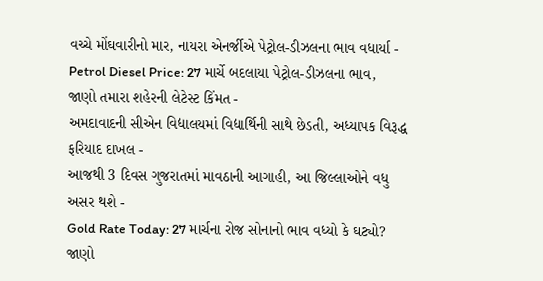વચ્ચે મોંઘવારીનો માર, નાયરા એનર્જીએ પેટ્રોલ-ડીઝલના ભાવ વધાર્યા -
Petrol Diesel Price: 27 માર્ચે બદલાયા પેટ્રોલ-ડીઝલના ભાવ, જાણો તમારા શહેરની લેટેસ્ટ કિંમત -
અમદાવાદની સીએન વિદ્યાલયમાં વિદ્યાર્થિની સાથે છેડતી, અધ્યાપક વિરૂદ્ધ ફરિયાદ દાખલ -
આજથી 3 દિવસ ગુજરાતમાં માવઠાની આગાહી, આ જિલ્લાઓને વધુ અસર થશે -
Gold Rate Today: 27 માર્ચના રોજ સોનાનો ભાવ વધ્યો કે ઘટ્યો? જાણો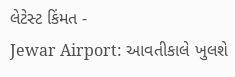લેટેસ્ટ કિંમત -
Jewar Airport: આવતીકાલે ખુલશે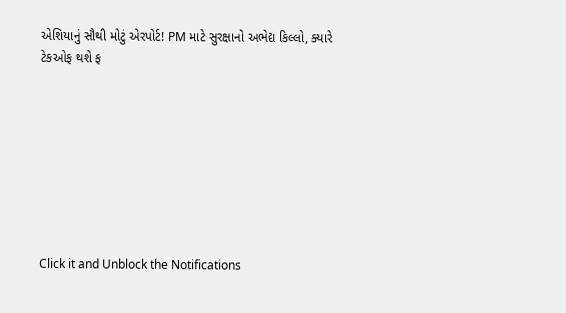એશિયાનું સૌથી મોટું એરપોર્ટ! PM માટે સુરક્ષાનો અભેદ્ય કિલ્લો, ક્યારે ટેકઓફ થશે ફ








Click it and Unblock the Notifications